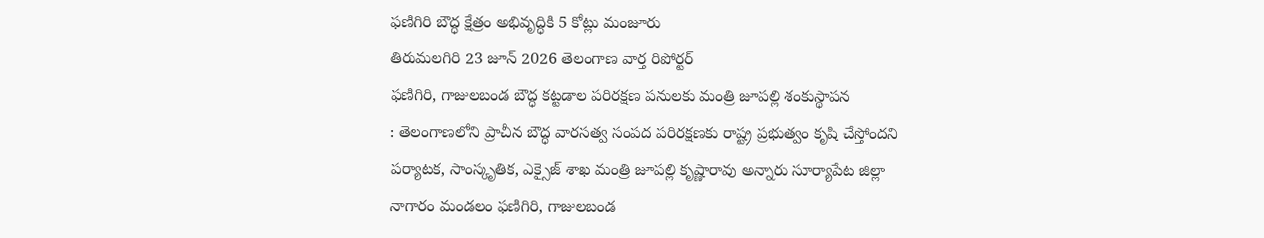ఫణిగిరి బౌద్ధ క్షేత్రం అభివృద్ధికి 5 కోట్లు మంజూరు
తిరుమలగిరి 23 జూన్ 2026 తెలంగాణ వార్త రిపోర్టర్
ఫణిగిరి, గాజులబండ బౌద్ధ కట్టడాల పరిరక్షణ పనులకు మంత్రి జూపల్లి శంకుస్థాపన
: తెలంగాణలోని ప్రాచీన బౌద్ధ వారసత్వ సంపద పరిరక్షణకు రాష్ట్ర ప్రభుత్వం కృషి చేస్తోందని పర్యాటక, సాంస్కృతిక, ఎక్సైజ్ శాఖ మంత్రి జూపల్లి కృష్ణారావు అన్నారు సూర్యాపేట జిల్లా నాగారం మండలం ఫణిగిరి, గాజులబండ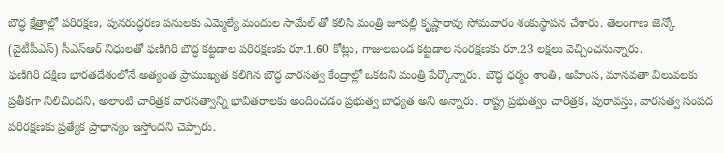బౌద్ధ క్షేత్రాల్లో పరిరక్షణ, పునరుద్ధరణ పనులకు ఎమ్మెల్యే మందుల సామేల్ తో కలిసి మంత్రి జూపల్లి కృష్ణారావు సోమవారం శంకుస్థాపన చేశారు. తెలంగాణ జెన్కో (వైటీపీఎస్) సీఎస్ఆర్ నిధులతో ఫణిగిరి బౌద్ధ కట్టడాల పరిరక్షణకు రూ.1.60 కోట్లు, గాజులబండ కట్టడాల సంరక్షణకు రూ.23 లక్షలు వెచ్చించనున్నారు.
ఫణిగిరి దక్షిణ భారతదేశంలోనే అత్యంత ప్రాముఖ్యత కలిగిన బౌద్ధ వారసత్వ కేంద్రాల్లో ఒకటని మంత్రి పేర్కొన్నారు. బౌద్ధ ధర్మం శాంతి, అహింస, మానవతా విలువలకు ప్రతీకగా నిలిచిందని, అలాంటి చారిత్రక వారసత్వాన్ని భావితరాలకు అందించడం ప్రభుత్వ బాధ్యత అని అన్నారు. రాష్ట్ర ప్రభుత్వం చారిత్రక, పురావస్తు, వారసత్వ సంపద పరిరక్షణకు ప్రత్యేక ప్రాధాన్యం ఇస్తోందని చెప్పారు.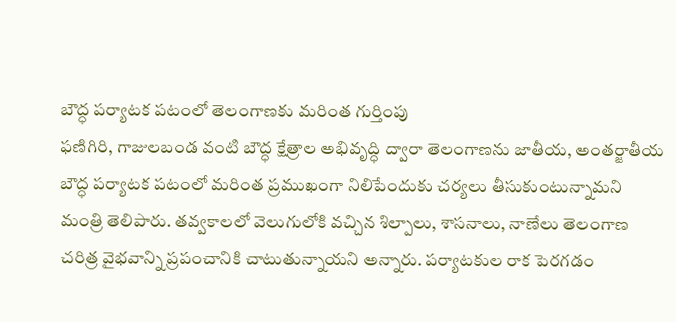బౌద్ధ పర్యాటక పటంలో తెలంగాణకు మరింత గుర్తింపు
ఫణిగిరి, గాజులబండ వంటి బౌద్ధ క్షేత్రాల అభివృద్ధి ద్వారా తెలంగాణను జాతీయ, అంతర్జాతీయ బౌద్ధ పర్యాటక పటంలో మరింత ప్రముఖంగా నిలిపేందుకు చర్యలు తీసుకుంటున్నామని మంత్రి తెలిపారు. తవ్వకాలలో వెలుగులోకి వచ్చిన శిల్పాలు, శాసనాలు, నాణేలు తెలంగాణ చరిత్ర వైభవాన్ని ప్రపంచానికి చాటుతున్నాయని అన్నారు. పర్యాటకుల రాక పెరగడం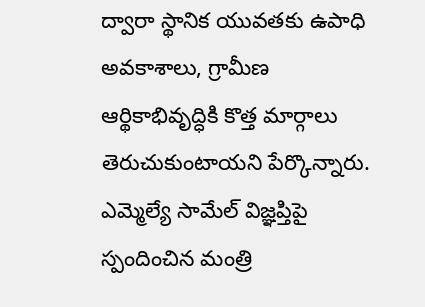ద్వారా స్థానిక యువతకు ఉపాధి అవకాశాలు, గ్రామీణ ఆర్థికాభివృద్ధికి కొత్త మార్గాలు తెరుచుకుంటాయని పేర్కొన్నారు.
ఎమ్మెల్యే సామేల్ విజ్ఞప్తిపై స్పందించిన మంత్రి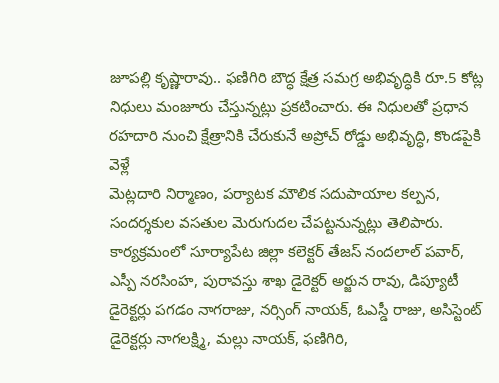జూపల్లి కృష్ణారావు.. ఫణిగిరి బౌద్ధ క్షేత్ర సమగ్ర అభివృద్ధికి రూ.5 కోట్ల నిధులు మంజూరు చేస్తున్నట్లు ప్రకటించారు. ఈ నిధులతో ప్రధాన రహదారి నుంచి క్షేత్రానికి చేరుకునే అప్రోచ్ రోడ్డు అభివృద్ధి, కొండపైకి వెళ్లే
మెట్లదారి నిర్మాణం, పర్యాటక మౌలిక సదుపాయాల కల్పన, సందర్శకుల వసతుల మెరుగుదల చేపట్టనున్నట్లు తెలిపారు.
కార్యక్రమంలో సూర్యాపేట జిల్లా కలెక్టర్ తేజస్ నందలాల్ పవార్, ఎస్పీ నరసింహ, పురావస్తు శాఖ డైరెక్టర్ అర్జున రావు, డిప్యూటీ డైరెక్టర్లు పగడం నాగరాజు, నర్సింగ్ నాయక్, ఓఎస్డీ రాజు, అసిస్టెంట్ డైరెక్టర్లు నాగలక్ష్మి, మల్లు నాయక్, ఫణిగిరి,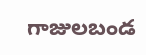గాజులబండ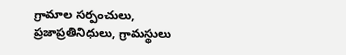గ్రామాల సర్పంచులు, ప్రజాప్రతినిధులు, గ్రామస్థులు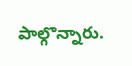పాల్గొన్నారు.